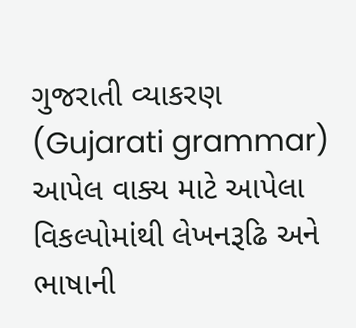ગુજરાતી વ્યાકરણ (Gujarati grammar)
આપેલ વાક્ય માટે આપેલા વિકલ્પોમાંથી લેખનરૂઢિ અને ભાષાની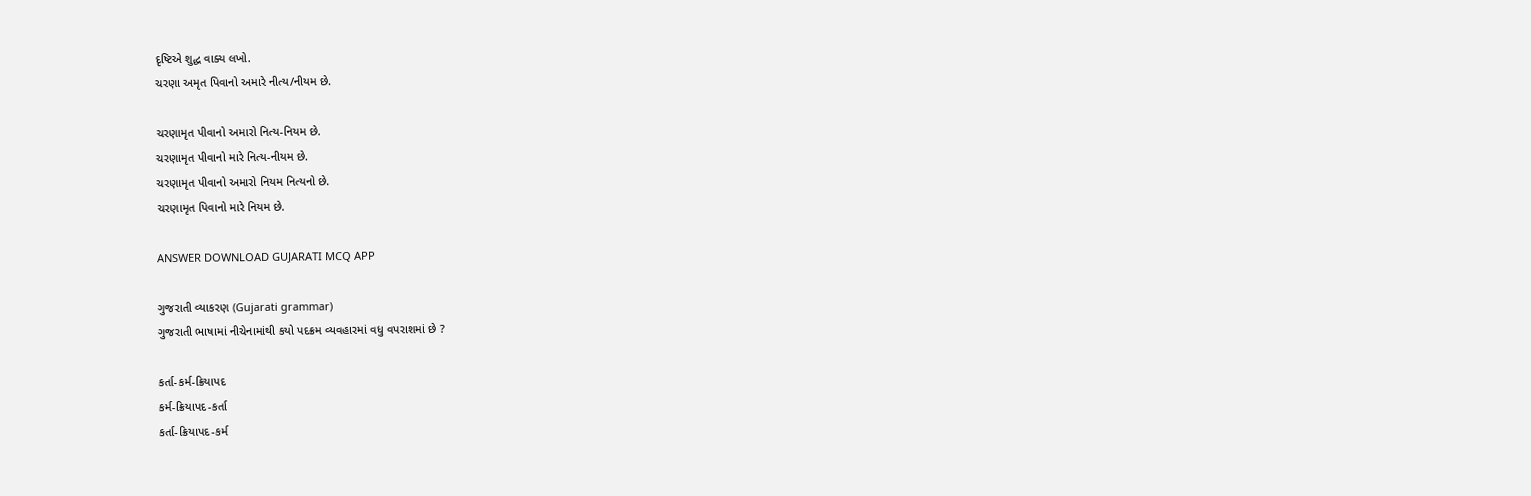દૃષ્ટિએ શુદ્ધ વાક્ય લખો.
ચરણા અમૃત પિવાનો અમારે નીત્ય/નીયમ છે.

ચરણામૃત પીવાનો અમારો નિત્ય-નિયમ છે.
ચરણામૃત પીવાનો મારે નિત્ય-નીયમ છે.
ચરણામૃત પીવાનો અમારો નિયમ નિત્યનો છે.
ચરણામૃત પિવાનો મારે નિયમ છે.

ANSWER DOWNLOAD GUJARATI MCQ APP

ગુજરાતી વ્યાકરણ (Gujarati grammar)
ગુજરાતી ભાષામાં નીચેનામાંથી કયો પદક્રમ વ્યવહારમાં વધુ વપરાશમાં છે ?

કર્તા-કર્મ-ક્રિયાપદ
કર્મ-ક્રિયાપદ-કર્તા
કર્તા-ક્રિયાપદ-કર્મ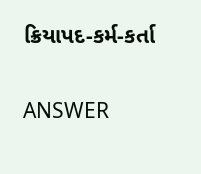ક્રિયાપદ-કર્મ-કર્તા

ANSWER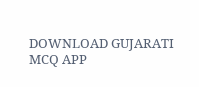DOWNLOAD GUJARATI MCQ APP